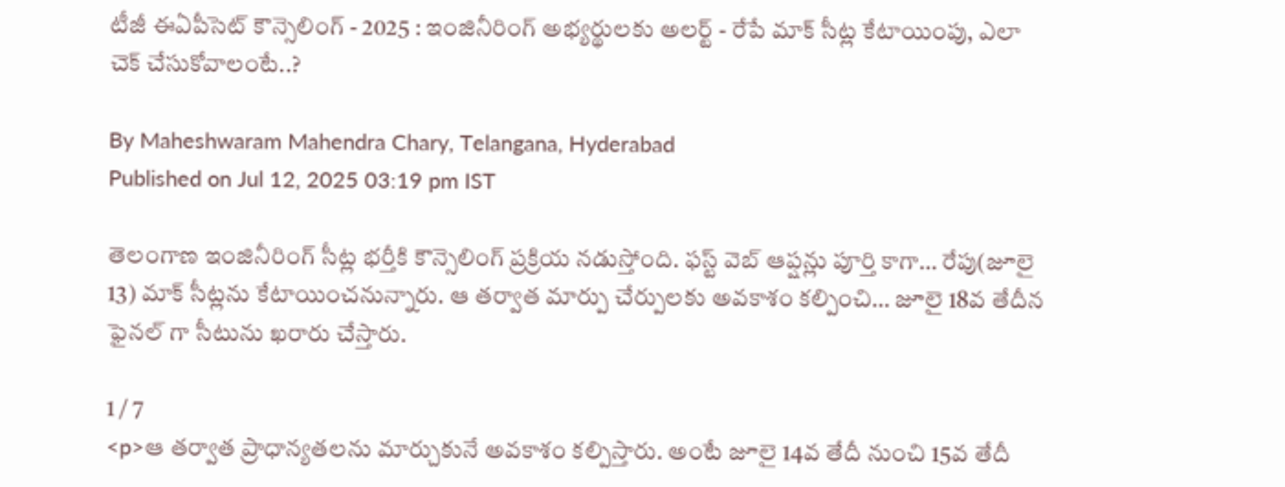టీజీ ఈఏపీసెట్ కౌన్సెలింగ్ - 2025 : ఇంజినీరింగ్ అభ్యర్థులకు అలర్ట్ - రేపే మాక్ సీట్ల కేటాయింపు, ఎలా చెక్ చేసుకోవాలంటే..?

By Maheshwaram Mahendra Chary, Telangana, Hyderabad
Published on Jul 12, 2025 03:19 pm IST

తెలంగాణ ఇంజినీరింగ్ సీట్ల భర్తీకి కౌన్సెలింగ్ ప్రక్రియ నడుస్తోంది. ఫస్ట్ వెబ్ ఆప్షన్లు పూర్తి కాగా… రేపు(జూలై 13) మాక్ సీట్లను కేటాయించనున్నారు. ఆ తర్వాత మార్పు చేర్పులకు అవకాశం కల్పించి… జూలై 18వ తేదీన ఫైనల్ గా సీటును ఖరారు చేస్తారు.

1 / 7
<p>ఆ తర్వాత ప్రాధాన్యతలను మార్చుకునే అవకాశం కల్పిస్తారు. అంటే జూలై 14వ తేదీ నుంచి 15వ తేదీ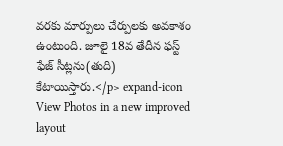వరకు మార్పులు చేర్పులకు అవకాశం ఉంటుంది. జూలై 18వ తేదీన ఫస్ట్ ఫేజ్ సీట్లను(తుది) కేటాయిస్తారు.</p> expand-icon View Photos in a new improved layout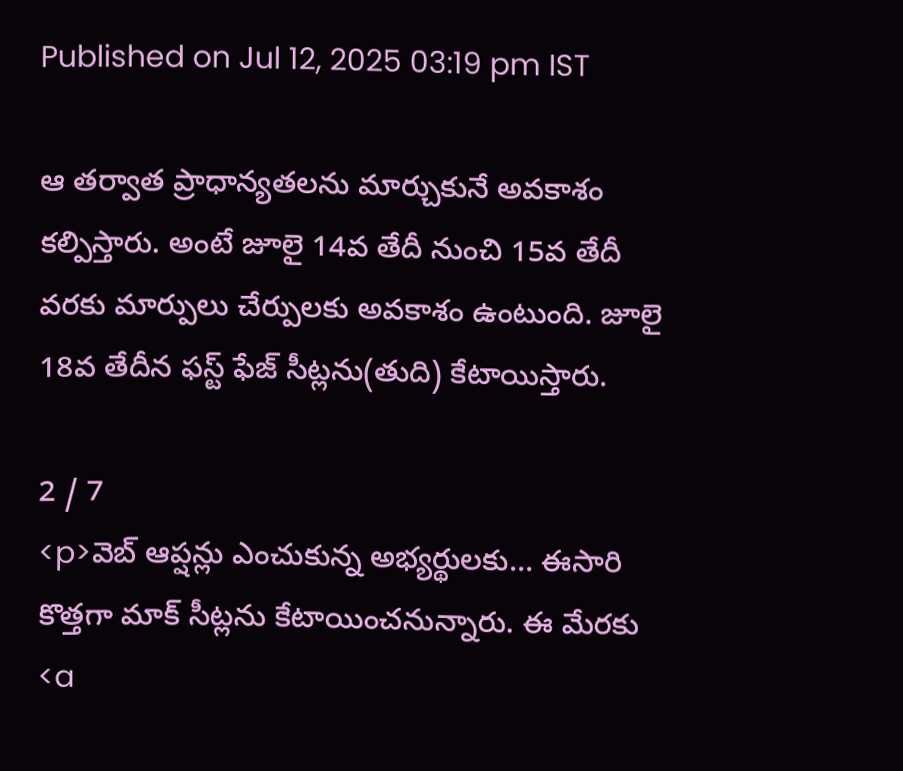Published on Jul 12, 2025 03:19 pm IST

ఆ తర్వాత ప్రాధాన్యతలను మార్చుకునే అవకాశం కల్పిస్తారు. అంటే జూలై 14వ తేదీ నుంచి 15వ తేదీ వరకు మార్పులు చేర్పులకు అవకాశం ఉంటుంది. జూలై 18వ తేదీన ఫస్ట్ ఫేజ్ సీట్లను(తుది) కేటాయిస్తారు.

2 / 7
<p>వెబ్ ఆప్షన్లు ఎంచుకున్న అభ్యర్థులకు… ఈసారి కొత్తగా మాక్ సీట్లను కేటాయించనున్నారు. ఈ మేరకు <a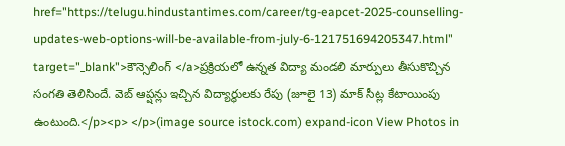href="https://telugu.hindustantimes.com/career/tg-eapcet-2025-counselling-updates-web-options-will-be-available-from-july-6-121751694205347.html" target="_blank">కౌన్సెలింగ్ </a>ప్రక్రియలో ఉన్నత విద్యా మండలి మార్పులు తీసుకొచ్చిన సంగతి తెలిసిందే. వెబ్ ఆప్షన్లు ఇచ్చిన విద్యార్థులకు రేపు (జూలై 13) మాక్ సీట్ల కేటాయింపు ఉంటుంది.</p><p> </p>(image source istock.com) expand-icon View Photos in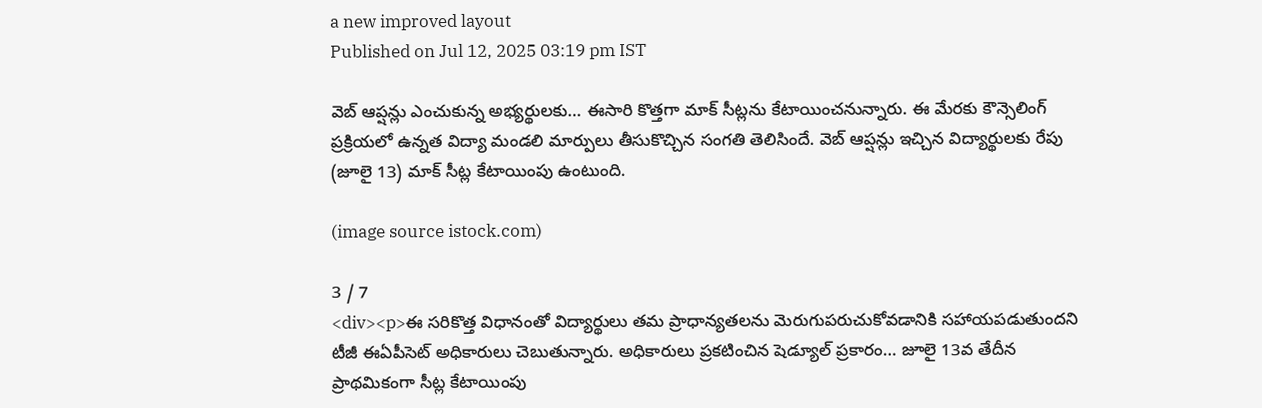a new improved layout
Published on Jul 12, 2025 03:19 pm IST

వెబ్ ఆప్షన్లు ఎంచుకున్న అభ్యర్థులకు… ఈసారి కొత్తగా మాక్ సీట్లను కేటాయించనున్నారు. ఈ మేరకు కౌన్సెలింగ్ ప్రక్రియలో ఉన్నత విద్యా మండలి మార్పులు తీసుకొచ్చిన సంగతి తెలిసిందే. వెబ్ ఆప్షన్లు ఇచ్చిన విద్యార్థులకు రేపు (జూలై 13) మాక్ సీట్ల కేటాయింపు ఉంటుంది.

(image source istock.com)

3 / 7
<div><p>ఈ సరికొత్త విధానంతో విద్యార్థులు తమ ప్రాధాన్యతలను మెరుగుపరుచుకోవడానికి సహాయపడుతుందని టీజీ ఈఏపీసెట్ అధికారులు చెబుతున్నారు. అధికారులు ప్రకటించిన షెడ్యూల్ ప్రకారం… జూలై 13వ తేదీన ప్రాథమికంగా సీట్ల కేటాయింపు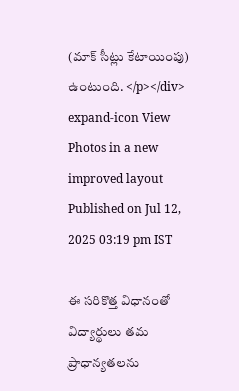(మాక్ సీట్లు కేటాయింపు) ఉంటుంది. </p></div> expand-icon View Photos in a new improved layout
Published on Jul 12, 2025 03:19 pm IST

ఈ సరికొత్త విధానంతో విద్యార్థులు తమ ప్రాధాన్యతలను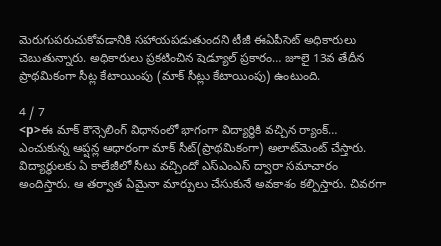మెరుగుపరుచుకోవడానికి సహాయపడుతుందని టీజీ ఈఏపీసెట్ అధికారులు చెబుతున్నారు. అధికారులు ప్రకటించిన షెడ్యూల్ ప్రకారం… జూలై 13వ తేదీన ప్రాథమికంగా సీట్ల కేటాయింపు (మాక్ సీట్లు కేటాయింపు) ఉంటుంది.

4 / 7
<p>ఈ మాక్ కౌన్సెలింగ్ విధానంలో భాగంగా విద్యార్థికి వచ్చిన ర్యాంక్… ఎంచుకున్న ఆప్షన్ల ఆధారంగా మాక్‌ సీట్‌(ప్రాథమికంగా) అలాట్‌మెంట్‌ చేస్తారు. విద్యార్థులకు ఏ కాలేజీలో సీటు వచ్చిందో ఎస్‌ఎంఎస్‌ ద్వారా సమాచారం అందిస్తారు. ఆ తర్వాత ఏమైనా మార్పులు చేసుకునే అవకాశం కల్పిస్తారు. చివరగా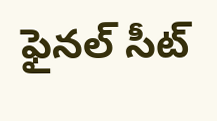ఫైనల్‌ సీట్‌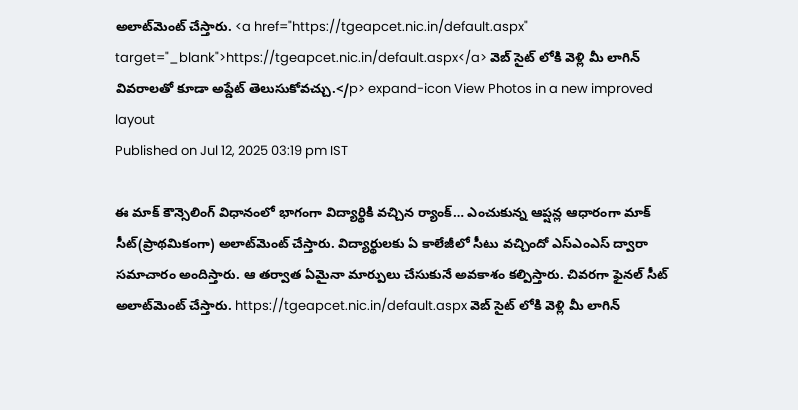అలాట్‌మెంట్‌ చేస్తారు. <a href="https://tgeapcet.nic.in/default.aspx" target="_blank">https://tgeapcet.nic.in/default.aspx</a> వెబ్ సైట్ లోకి వెళ్లి మీ లాగిన్ వివరాలతో కూడా అప్డేట్ తెలుసుకోవచ్చు.</p> expand-icon View Photos in a new improved layout
Published on Jul 12, 2025 03:19 pm IST

ఈ మాక్ కౌన్సెలింగ్ విధానంలో భాగంగా విద్యార్థికి వచ్చిన ర్యాంక్… ఎంచుకున్న ఆప్షన్ల ఆధారంగా మాక్‌ సీట్‌(ప్రాథమికంగా) అలాట్‌మెంట్‌ చేస్తారు. విద్యార్థులకు ఏ కాలేజీలో సీటు వచ్చిందో ఎస్‌ఎంఎస్‌ ద్వారా సమాచారం అందిస్తారు. ఆ తర్వాత ఏమైనా మార్పులు చేసుకునే అవకాశం కల్పిస్తారు. చివరగా ఫైనల్‌ సీట్‌ అలాట్‌మెంట్‌ చేస్తారు. https://tgeapcet.nic.in/default.aspx వెబ్ సైట్ లోకి వెళ్లి మీ లాగిన్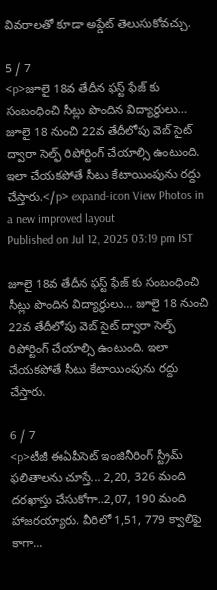వివరాలతో కూడా అప్డేట్ తెలుసుకోవచ్చు.

5 / 7
<p>జూలై 18వ తేదీన ఫస్ట్ ఫేజ్ కు సంబంధించి సీట్లు పొందిన విద్యార్థులు… జూలై 18 నుంచి 22వ తేదీలోపు వెబ్ సైట్ ద్వారా సెల్ఫ్ రిపోర్టింగ్ చేయాల్సి ఉంటుంది. ఇలా చేయకపోతే సీటు కేటాయింపును రద్దు చేస్తారు.</p> expand-icon View Photos in a new improved layout
Published on Jul 12, 2025 03:19 pm IST

జూలై 18వ తేదీన ఫస్ట్ ఫేజ్ కు సంబంధించి సీట్లు పొందిన విద్యార్థులు… జూలై 18 నుంచి 22వ తేదీలోపు వెబ్ సైట్ ద్వారా సెల్ఫ్ రిపోర్టింగ్ చేయాల్సి ఉంటుంది. ఇలా చేయకపోతే సీటు కేటాయింపును రద్దు చేస్తారు.

6 / 7
<p>టీజీ ఈఏపీసెట్ ఇంజినీరింగ్ స్ట్రీమ్ ఫలితాలను చూస్తే... 2,20, 326 మంది దరఖాస్తు చేసుకోగా..2,07, 190 మంది హాజరయ్యారు. వీరిలో 1,51, 779 క్వాలిఫై కాగా...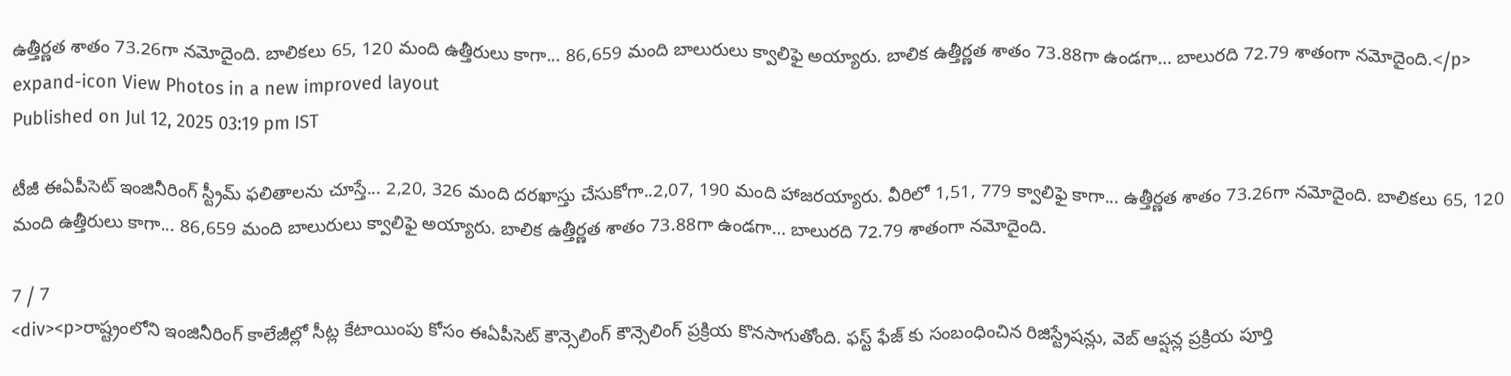ఉత్తీర్ణత శాతం 73.26గా నమోదైంది. బాలికలు 65, 120 మంది ఉత్తీరులు కాగా... 86,659 మంది బాలురులు క్వాలిఫై అయ్యారు. బాలిక ఉత్తీర్ణత శాతం 73.88గా ఉండగా… బాలురది 72.79 శాతంగా నమోదైంది.</p> expand-icon View Photos in a new improved layout
Published on Jul 12, 2025 03:19 pm IST

టీజీ ఈఏపీసెట్ ఇంజినీరింగ్ స్ట్రీమ్ ఫలితాలను చూస్తే... 2,20, 326 మంది దరఖాస్తు చేసుకోగా..2,07, 190 మంది హాజరయ్యారు. వీరిలో 1,51, 779 క్వాలిఫై కాగా... ఉత్తీర్ణత శాతం 73.26గా నమోదైంది. బాలికలు 65, 120 మంది ఉత్తీరులు కాగా... 86,659 మంది బాలురులు క్వాలిఫై అయ్యారు. బాలిక ఉత్తీర్ణత శాతం 73.88గా ఉండగా… బాలురది 72.79 శాతంగా నమోదైంది.

7 / 7
<div><p>రాష్ట్రంలోని ఇంజినీరింగ్ కాలేజీల్లో సీట్ల కేటాయింపు కోసం ఈఏపీసెట్ కౌన్సెలింగ్ కౌన్సెలింగ్ ప్రక్రియ కొనసాగుతోంది. ఫస్ట్ ఫేజ్ కు సంబంధించిన రిజిస్ట్రేషన్లు, వెబ్ ఆప్షన్ల ప్రక్రియ పూర్తి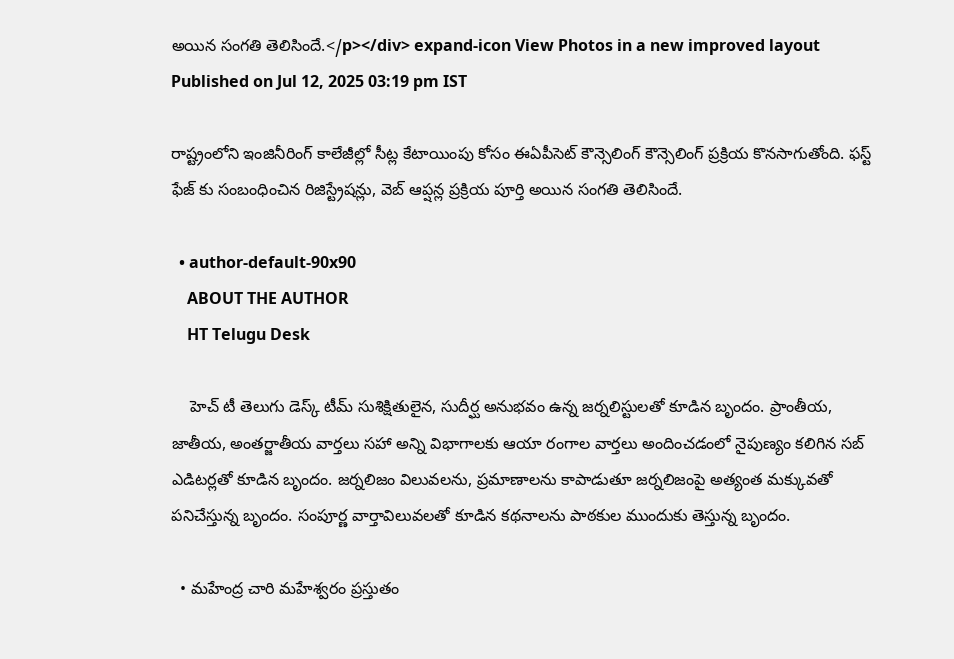అయిన సంగతి తెలిసిందే.</p></div> expand-icon View Photos in a new improved layout
Published on Jul 12, 2025 03:19 pm IST

రాష్ట్రంలోని ఇంజినీరింగ్ కాలేజీల్లో సీట్ల కేటాయింపు కోసం ఈఏపీసెట్ కౌన్సెలింగ్ కౌన్సెలింగ్ ప్రక్రియ కొనసాగుతోంది. ఫస్ట్ ఫేజ్ కు సంబంధించిన రిజిస్ట్రేషన్లు, వెబ్ ఆప్షన్ల ప్రక్రియ పూర్తి అయిన సంగతి తెలిసిందే.

  • author-default-90x90
    ABOUT THE AUTHOR
    HT Telugu Desk

    హెచ్ టీ తెలుగు డెస్క్ టీమ్ సుశిక్షితులైన, సుదీర్ఘ అనుభవం ఉన్న జర్నలిస్టులతో కూడిన బృందం. ప్రాంతీయ, జాతీయ, అంతర్జాతీయ వార్తలు సహా అన్ని విభాగాలకు ఆయా రంగాల వార్తలు అందించడంలో నైపుణ్యం కలిగిన సబ్ ఎడిటర్లతో కూడిన బృందం. జర్నలిజం విలువలను, ప్రమాణాలను కాపాడుతూ జర్నలిజంపై అత్యంత మక్కువతో పనిచేస్తున్న బృందం. సంపూర్ణ వార్తావిలువలతో కూడిన కథనాలను పాఠకుల ముందుకు తెస్తున్న బృందం.

  • మహేంద్ర చారి మహేశ్వరం ప్రస్తుతం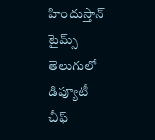హిందుస్తాన్ టైమ్స్ తెలుగులో డిప్యూటీ చీఫ్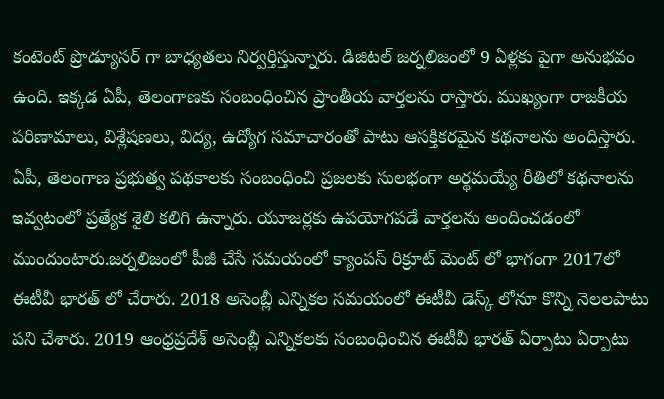కంటెంట్ ప్రొడ్యూసర్ గా బాధ్యతలు నిర్వర్తిస్తున్నారు. డిజిటల్ జర్నలిజంలో 9 ఏళ్లకు పైగా అనుభవం ఉంది. ఇక్కడ ఏపీ, తెలంగాణకు సంబంధించిన ప్రాంతీయ వార్తలను రాస్తారు. ముఖ్యంగా రాజకీయ పరిణామాలు, విశ్లేషణలు, విద్య, ఉద్యోగ సమాచారంతో పాటు ఆసక్తికరమైన కథనాలను అందిస్తారు. ఏపీ, తెలంగాణ ప్రభుత్వ పథకాలకు సంబంధించి ప్రజలకు సులభంగా అర్థమయ్యే రీతిలో కథనాలను ఇవ్వటంలో ప్రత్యేక శైలి కలిగి ఉన్నారు. యూజర్లకు ఉపయోగపడే వార్తలను అందించడంలో ముందుంటారు.జర్నలిజంలో పీజీ చేసే సమయంలో క్యాంపస్ రిక్రూట్ మెంట్ లో భాగంగా 2017లో ఈటీవీ భారత్ లో చేరారు. 2018 అసెంబ్లీ ఎన్నికల సమయంలో ఈటీవీ డెస్క్ లోనూ కొన్ని నెలలపాటు పని చేశారు. 2019 ఆంధ్రప్రదేశ్ అసెంబ్లీ ఎన్నికలకు సంబంధించిన ఈటీవీ భారత్ ఏర్పాటు ఏర్పాటు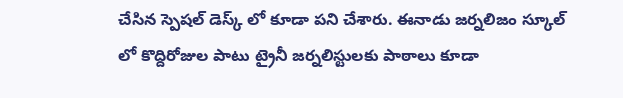చేసిన స్పెషల్ డెస్క్ లో కూడా పని చేశారు. ఈనాడు జర్నలిజం స్కూల్ లో కొద్దిరోజుల పాటు ట్రైనీ జర్నలిస్టులకు పాఠాలు కూడా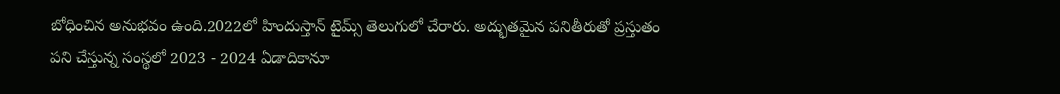బోధించిన అనుభవం ఉంది.2022లో హిందుస్తాన్ టైమ్స్ తెలుగులో చేరారు. అద్భుతమైన పనితీరుతో ప్రస్తుతం పని చేస్తున్న సంస్థలో 2023 - 2024 ఏడాదికానూ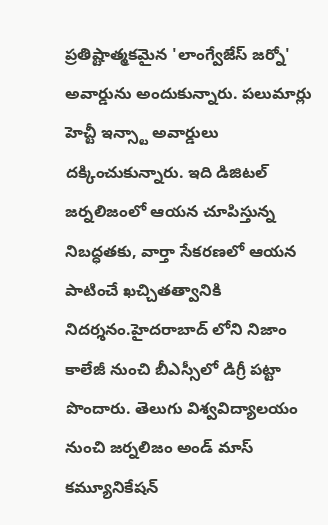ప్రతిష్టాత్మకమైన 'లాంగ్వేజేస్ జర్నో' అవార్డును అందుకున్నారు. పలుమార్లు హెచ్టీ ఇన్స్టా అవార్డులు దక్కించుకున్నారు. ఇది డిజిటల్ జర్నలిజంలో ఆయన చూపిస్తున్న నిబద్ధతకు, వార్తా సేకరణలో ఆయన పాటించే ఖచ్చితత్వానికి నిదర్శనం.హైదరాబాద్ లోని నిజాం కాలేజీ నుంచి బీఎస్సీలో డిగ్రీ పట్టా పొందారు. తెలుగు విశ్వవిద్యాలయం నుంచి జర్నలిజం అండ్ మాస్ కమ్యూనికేషన్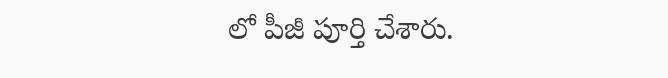లో పీజీ పూర్తి చేశారు.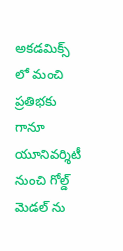అకడమిక్స్ లో మంచి ప్రతిభకు గానూ యూనివర్శిటీ నుంచి గోల్డ్ మెడల్ ను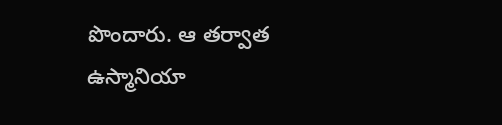పొందారు. ఆ తర్వాత ఉస్మానియా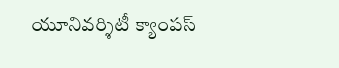యూనివర్శిటీ క్యాంపస్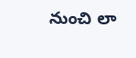నుంచి లా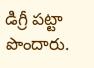డిగ్రీ పట్టా పొందారు.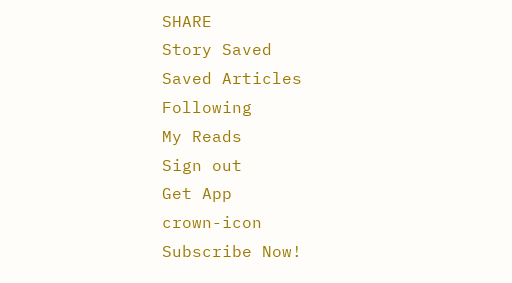SHARE
Story Saved
Saved Articles
Following
My Reads
Sign out
Get App
crown-icon
Subscribe Now!